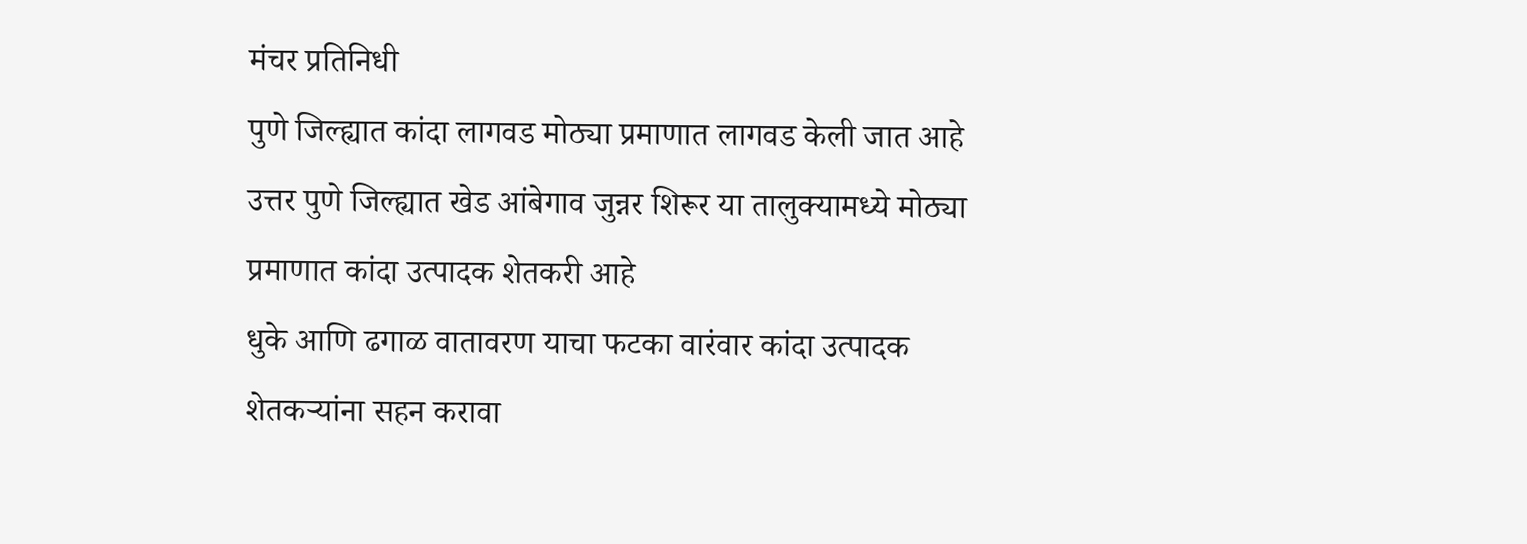मंचर प्रतिनिधी
पुणे जिल्ह्यात कांदा लागवड मोठ्या प्रमाणात लागवड केली जात आहे उत्तर पुणे जिल्ह्यात खेड आंबेगाव जुन्नर शिरूर या तालुक्यामध्ये मोठ्या प्रमाणात कांदा उत्पादक शेतकरी आहे
धुके आणि ढगाळ वातावरण याचा फटका वारंवार कांदा उत्पादक शेतकऱ्यांना सहन करावा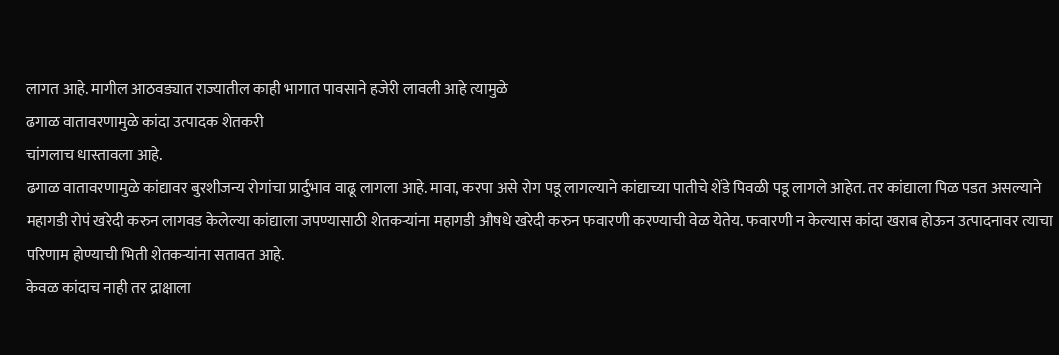लागत आहे. मागील आठवड्यात राज्यातील काही भागात पावसाने हजेरी लावली आहे त्यामुळे
ढगाळ वातावरणामुळे कांदा उत्पादक शेतकरी
चांगलाच धास्तावला आहे.
ढगाळ वातावरणामुळे कांद्यावर बुरशीजन्य रोगांचा प्रार्दुभाव वाढू लागला आहे. मावा, करपा असे रोग पडू लागल्याने कांद्याच्या पातीचे शेंडे पिवळी पडू लागले आहेत. तर कांद्याला पिळ पडत असल्याने महागडी रोपं खरेदी करुन लागवड केलेल्या कांद्याला जपण्यासाठी शेतकऱ्यांना महागडी औषधे खरेदी करुन फवारणी करण्याची वेळ येतेय. फवारणी न केल्यास कांदा खराब होऊन उत्पादनावर त्याचा परिणाम होण्याची भिती शेतकऱ्यांना सतावत आहे.
केवळ कांदाच नाही तर द्राक्षाला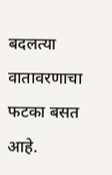बदलत्या वातावरणाचा फटका बसत आहे.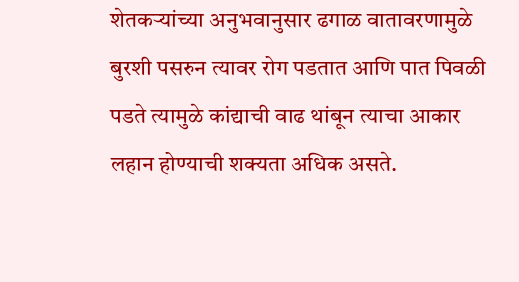शेतकऱ्यांच्या अनुभवानुसार ढगाळ वातावरणामुळे बुरशी पसरुन त्यावर रोग पडतात आणि पात पिवळी पडते त्यामुळे कांद्याची वाढ थांबून त्याचा आकार लहान होण्याची शक्यता अधिक असते.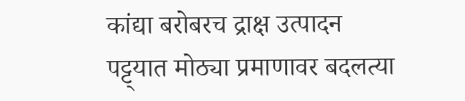कांद्या बरोबरच द्राक्ष उत्पादन पट्ट्यात मोठ्या प्रमाणावर बदलत्या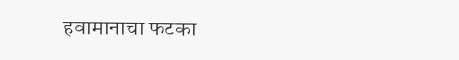हवामानाचा फटका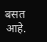बसत आहे.